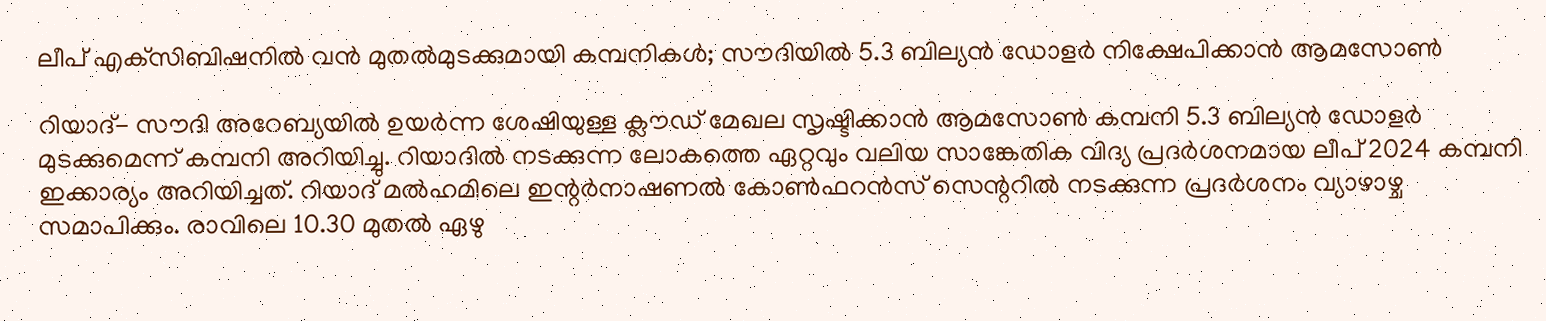ലീപ് എക്‌സിബിഷനില്‍ വന്‍ മുതല്‍മുടക്കുമായി കമ്പനികള്‍; സൗദിയില്‍ 5.3 ബില്യന്‍ ഡോളര്‍ നിക്ഷേപിക്കാന്‍ ആമസോണ്‍

റിയാദ്- സൗദി അറേബ്യയില്‍ ഉയര്‍ന്ന ശേഷിയുള്ള ക്ലൗഡ് മേഖല സൃഷ്ടിക്കാന്‍ ആമസോണ്‍ കമ്പനി 5.3 ബില്യന്‍ ഡോളര്‍ മുടക്കുമെന്ന് കമ്പനി അറിയിച്ചു. റിയാദില്‍ നടക്കുന്ന ലോകത്തെ ഏറ്റവും വലിയ സാങ്കേതിക വിദ്യ പ്രദര്‍ശനമായ ലീപ് 2024 കമ്പനി ഇക്കാര്യം അറിയിച്ചത്. റിയാദ് മല്‍ഹമിലെ ഇന്റര്‍നാഷണല്‍ കോണ്‍ഫറന്‍സ് സെന്ററില്‍ നടക്കുന്ന പ്രദര്‍ശനം വ്യാഴാഴ്ച സമാപിക്കും. രാവിലെ 10.30 മുതല്‍ ഏഴു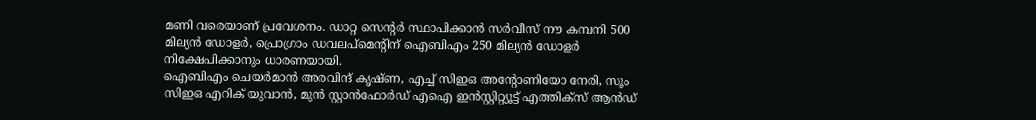മണി വരെയാണ് പ്രവേശനം. ഡാറ്റ സെന്റര്‍ സ്ഥാപിക്കാന്‍ സര്‍വീസ് നൗ കമ്പനി 500 മില്യന്‍ ഡോളര്‍, പ്രൊഗ്രാം ഡവലപ്‌മെന്റിന് ഐബിഎം 250 മില്യന്‍ ഡോളര്‍ നിക്ഷേപിക്കാനും ധാരണയായി.
ഐബിഎം ചെയര്‍മാന്‍ അരവിന്ദ് കൃഷ്ണ, എച്ച് സിഇഒ അന്റോണിയോ നേരി, സൂം സിഇഒ എറിക് യുവാന്‍, മുന്‍ സ്റ്റാന്‍ഫോര്‍ഡ് എഐ ഇന്‍സ്റ്റിറ്റ്യൂട്ട് എത്തിക്‌സ് ആന്‍ഡ്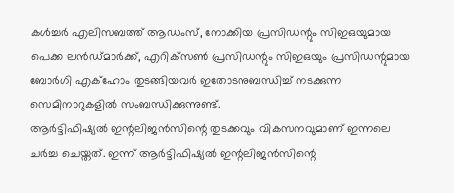കള്‍ച്ചര്‍ എലിസബത്ത് ആഡംസ്, നോക്കിയ പ്രസിഡന്റും സിഇഒയുമായ പെക്ക ലന്‍ഡ്മാര്‍ക്ക്, എറിക്‌സണ്‍ പ്രസിഡന്റും സിഇഒയും പ്രസിഡന്റുമായ ബോര്‍ഗി എക്‌ഹോം തുടങ്ങിയവര്‍ ഇതോടനുബന്ധിച്ച് നടക്കുന്ന സെമിനാറുകളില്‍ സംബന്ധിക്കുന്നുണ്ട്.
ആര്‍ട്ടിഫിഷ്യല്‍ ഇന്റലിജന്‍സിന്റെ തുടക്കവും വികസനവുമാണ് ഇന്നലെ ചര്‍ച്ച ചെയ്തത്. ഇന്ന് ആര്‍ട്ടിഫിഷ്യല്‍ ഇന്റലിജന്‍സിന്റെ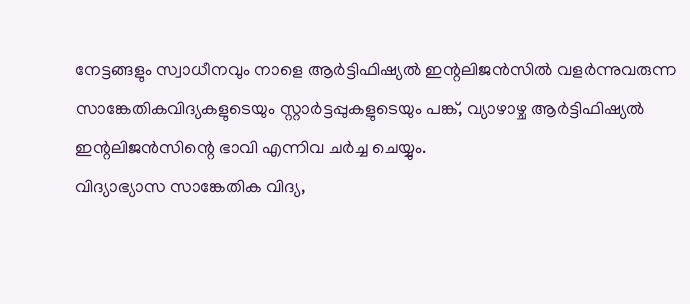നേട്ടങ്ങളും സ്വാധീനവും നാളെ ആര്‍ട്ടിഫിഷ്യല്‍ ഇന്റലിജന്‍സില്‍ വളര്‍ന്നുവരുന്ന സാങ്കേതികവിദ്യകളുടെയും സ്റ്റാര്‍ട്ടപ്പുകളുടെയും പങ്ക്, വ്യാഴാഴ്ച ആര്‍ട്ടിഫിഷ്യല്‍ ഇന്റലിജന്‍സിന്റെ ഭാവി എന്നിവ ചര്‍ച്ച ചെയ്യും.
വിദ്യാഭ്യാസ സാങ്കേതിക വിദ്യ,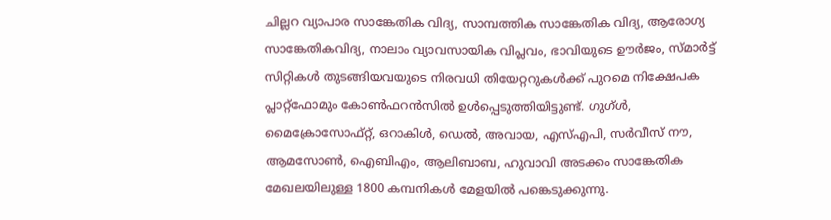ചില്ലറ വ്യാപാര സാങ്കേതിക വിദ്യ, സാമ്പത്തിക സാങ്കേതിക വിദ്യ, ആരോഗ്യ സാങ്കേതികവിദ്യ, നാലാം വ്യാവസായിക വിപ്ലവം, ഭാവിയുടെ ഊര്‍ജം, സ്മാര്‍ട്ട് സിറ്റികള്‍ തുടങ്ങിയവയുടെ നിരവധി തിയേറ്ററുകള്‍ക്ക് പുറമെ നിക്ഷേപക പ്ലാറ്റ്‌ഫോമും കോണ്‍ഫറന്‍സില്‍ ഉള്‍പ്പെടുത്തിയിട്ടുണ്ട്. ഗുഗ്ള്‍, മൈക്രോസോഫ്റ്റ്, ഒറാകിള്‍, ഡെല്‍, അവായ, എസ്എപി, സര്‍വീസ് നൗ, ആമസോണ്‍, ഐബിഎം, ആലിബാബ, ഹുവാവി അടക്കം സാങ്കേതിക മേഖലയിലുള്ള 1800 കമ്പനികള്‍ മേളയില്‍ പങ്കെടുക്കുന്നു.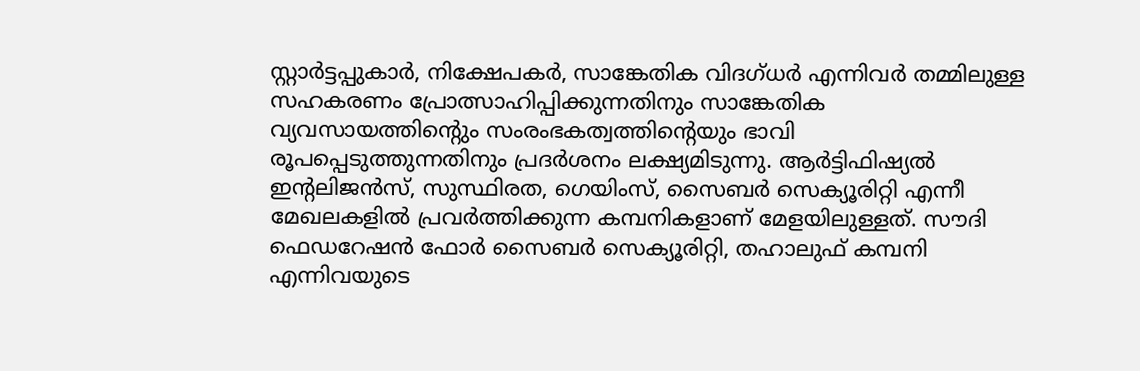സ്റ്റാര്‍ട്ടപ്പുകാര്‍, നിക്ഷേപകര്‍, സാങ്കേതിക വിദഗ്ധര്‍ എന്നിവര്‍ തമ്മിലുള്ള സഹകരണം പ്രോത്സാഹിപ്പിക്കുന്നതിനും സാങ്കേതിക വ്യവസായത്തിന്റെും സംരംഭകത്വത്തിന്റെയും ഭാവി രൂപപ്പെടുത്തുന്നതിനും പ്രദര്‍ശനം ലക്ഷ്യമിടുന്നു. ആര്‍ട്ടിഫിഷ്യല്‍ ഇന്റലിജന്‍സ്, സുസ്ഥിരത, ഗെയിംസ്, സൈബര്‍ സെക്യൂരിറ്റി എന്നീ മേഖലകളില്‍ പ്രവര്‍ത്തിക്കുന്ന കമ്പനികളാണ് മേളയിലുള്ളത്. സൗദി ഫെഡറേഷന്‍ ഫോര്‍ സൈബര്‍ സെക്യൂരിറ്റി, തഹാലുഫ് കമ്പനി എന്നിവയുടെ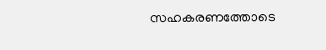സഹകരണത്തോടെ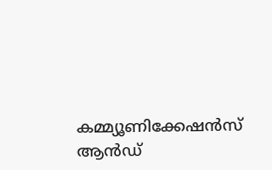കമ്മ്യൂണിക്കേഷന്‍സ് ആന്‍ഡ്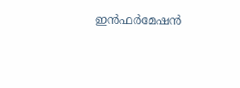ഇന്‍ഫര്‍മേഷന്‍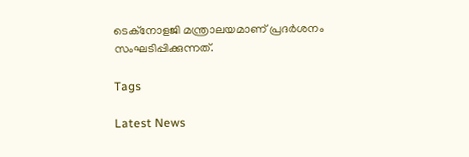ടെക്‌നോളജി മന്ത്രാലയമാണ് പ്രദര്‍ശനം സംഘടിപ്പിക്കുന്നത്.

Tags

Latest News